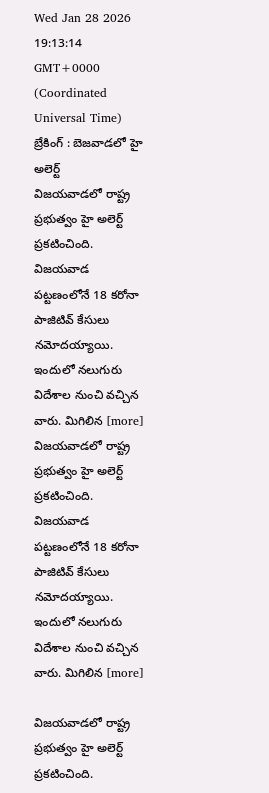Wed Jan 28 2026 19:13:14 GMT+0000 (Coordinated Universal Time)
బ్రేకింగ్ : బెజవాడలో హై అలెర్ట్
విజయవాడలో రాష్ట్ర ప్రభుత్వం హై అలెర్ట్ ప్రకటించింది. విజయవాడ పట్టణంలోనే 18 కరోనా పాజిటివ్ కేసులు నమోదయ్యాయి. ఇందులో నలుగురు విదేశాల నుంచి వచ్చిన వారు. మిగిలిన [more]
విజయవాడలో రాష్ట్ర ప్రభుత్వం హై అలెర్ట్ ప్రకటించింది. విజయవాడ పట్టణంలోనే 18 కరోనా పాజిటివ్ కేసులు నమోదయ్యాయి. ఇందులో నలుగురు విదేశాల నుంచి వచ్చిన వారు. మిగిలిన [more]

విజయవాడలో రాష్ట్ర ప్రభుత్వం హై అలెర్ట్ ప్రకటించింది.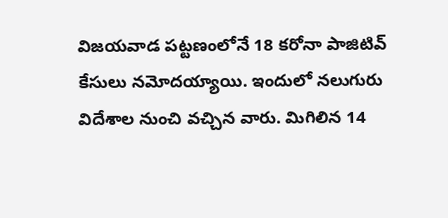విజయవాడ పట్టణంలోనే 18 కరోనా పాజిటివ్ కేసులు నమోదయ్యాయి. ఇందులో నలుగురు విదేశాల నుంచి వచ్చిన వారు. మిగిలిన 14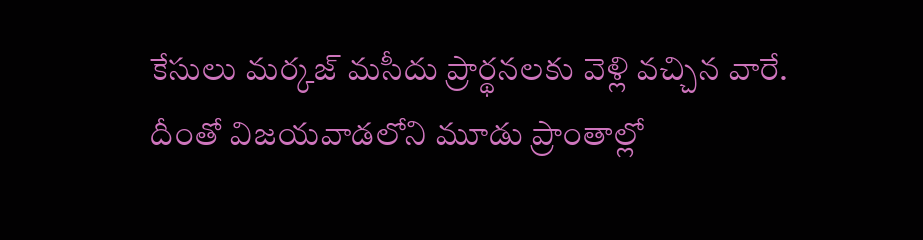కేసులు మర్కజ్ మసీదు ప్రార్థనలకు వెళ్లి వచ్చిన వారే. దీంతో విజయవాడలోని మూడు ప్రాంతాల్లో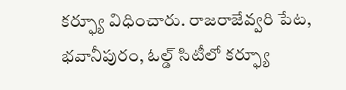కర్ఫ్యూ విధించారు. రాజరాజేవ్వరి పేట, భవానీపురం, ఓల్డ్ సిటీలో కర్ఫ్యూ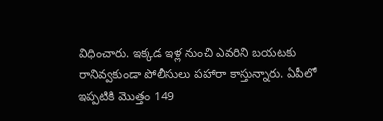విధించారు. ఇక్కడ ఇళ్ల నుంచి ఎవరిని బయటకు రానివ్వకుండా పోలీసులు పహారా కాస్తున్నారు. ఏపీలో ఇప్పటికి మొత్తం 149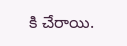కి చేరాయి.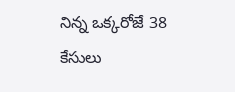నిన్న ఒక్కరోజే 38 కేసులు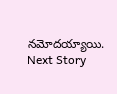నమోదయ్యాయి.
Next Story